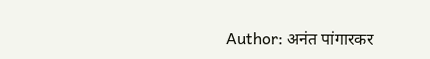Author: अनंत पांगारकर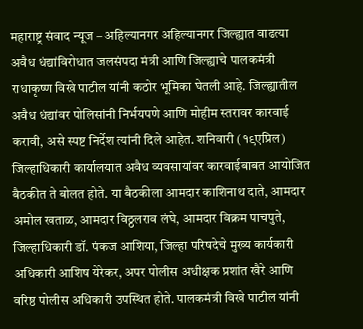महाराष्ट्र संवाद न्यूज – अहिल्यानगर अहिल्यानगर जिल्ह्यात वाढत्या अवैध धंद्यांविरोधात जलसंपदा मंत्री आणि जिल्ह्याचे पालकमंत्री राधाकृष्ण विखे पाटील यांनी कठोर भूमिका घेतली आहे. जिल्ह्यातील अवैध धंद्यांवर पोलिसांनी निर्भयपणे आणि मोहीम स्तरावर कारवाई करावी, असे स्पष्ट निर्देश त्यांनी दिले आहेत. शनिवारी (१९एप्रिल) जिल्हाधिकारी कार्यालयात अवैध व्यवसायांवर कारवाईबाबत आयोजित बैठकीत ते बोलत होते. या बैठकीला आमदार काशिनाथ दाते, आमदार अमोल खताळ, आमदार विठ्ठलराव लंघे, आमदार विक्रम पाचपुते, जिल्हाधिकारी डॉ. पंकज आशिया, जिल्हा परिषदेचे मुख्य कार्यकारी अधिकारी आशिष येरेकर, अपर पोलीस अधीक्षक प्रशांत खैरे आणि वरिष्ठ पोलीस अधिकारी उपस्थित होते. पालकमंत्री विखे पाटील यांनी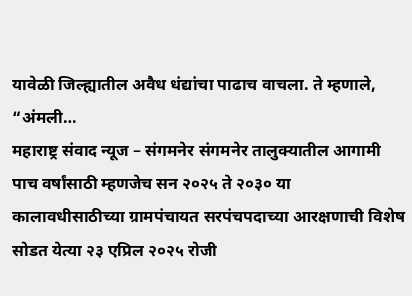यावेळी जिल्ह्यातील अवैध धंद्यांचा पाढाच वाचला. ते म्हणाले, “अंमली…
महाराष्ट्र संवाद न्यूज – संगमनेर संगमनेर तालुक्यातील आगामी पाच वर्षांसाठी म्हणजेच सन २०२५ ते २०३० या कालावधीसाठीच्या ग्रामपंचायत सरपंचपदाच्या आरक्षणाची विशेष सोडत येत्या २३ एप्रिल २०२५ रोजी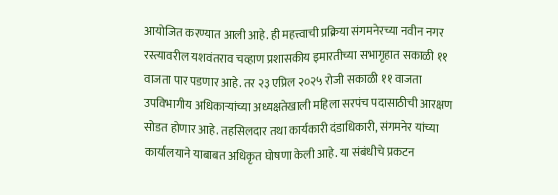आयोजित करण्यात आली आहे. ही महत्त्वाची प्रक्रिया संगमनेरच्या नवीन नगर रस्त्यावरील यशवंतराव चव्हाण प्रशासकीय इमारतीच्या सभागृहात सकाळी ११ वाजता पार पडणार आहे. तर २३ एप्रिल २०२५ रोजी सकाळी ११ वाजता उपविभागीय अधिकाऱ्यांच्या अध्यक्षतेखाली महिला सरपंच पदासाठीची आरक्षण सोडत होणार आहे. तहसिलदार तथा कार्यकारी दंडाधिकारी, संगमनेर यांच्या कार्यालयाने याबाबत अधिकृत घोषणा केली आहे. या संबंधीचे प्रकटन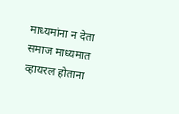माध्यमांना न देता समाज माध्यमात व्हायरल होताना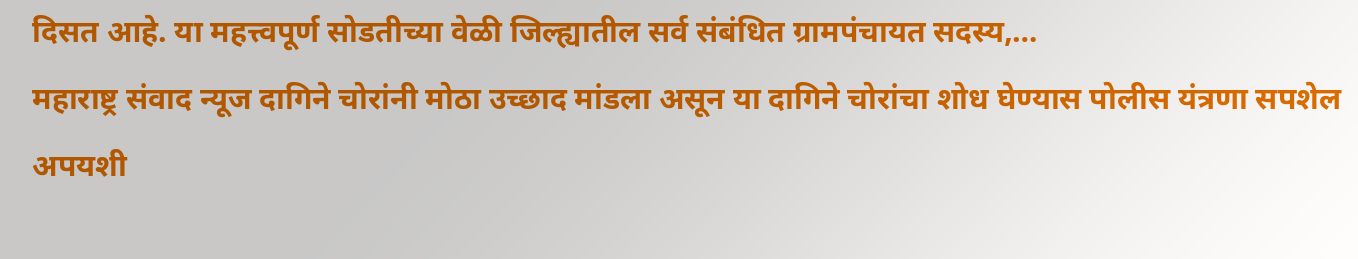दिसत आहे. या महत्त्वपूर्ण सोडतीच्या वेळी जिल्ह्यातील सर्व संबंधित ग्रामपंचायत सदस्य,…
महाराष्ट्र संवाद न्यूज दागिने चोरांनी मोठा उच्छाद मांडला असून या दागिने चोरांचा शोध घेण्यास पोलीस यंत्रणा सपशेल अपयशी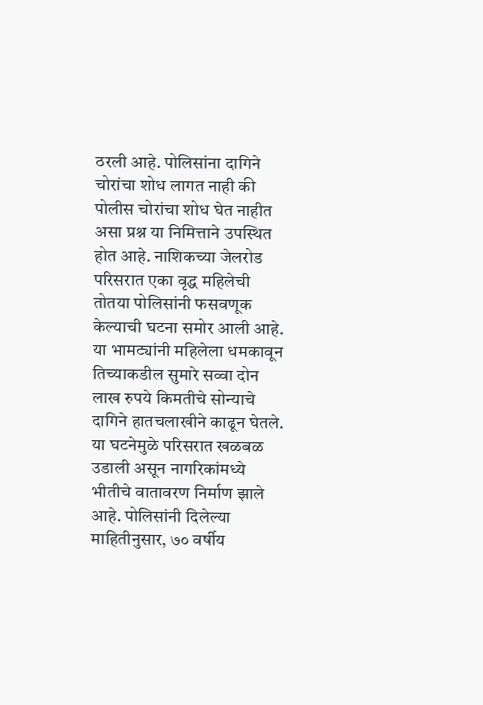ठरली आहे. पोलिसांना दागिने चोरांचा शोध लागत नाही की पोलीस चोरांचा शोध घेत नाहीत असा प्रश्न या निमित्ताने उपस्थित होत आहे. नाशिकच्या जेलरोड परिसरात एका वृद्ध महिलेची तोतया पोलिसांनी फसवणूक केल्याची घटना समोर आली आहे. या भामट्यांनी महिलेला धमकावून तिच्याकडील सुमारे सव्वा दोन लाख रुपये किमतीचे सोन्याचे दागिने हातचलाखीने काढून घेतले. या घटनेमुळे परिसरात खळबळ उडाली असून नागरिकांमध्ये भीतीचे वातावरण निर्माण झाले आहे. पोलिसांनी दिलेल्या माहितीनुसार, ७० वर्षीय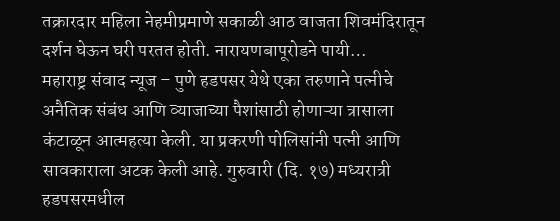तक्रारदार महिला नेहमीप्रमाणे सकाळी आठ वाजता शिवमंदिरातून दर्शन घेऊन घरी परतत होती. नारायणबापूरोडने पायी…
महाराष्ट्र संवाद न्यूज – पुणे हडपसर येथे एका तरुणाने पत्नीचे अनैतिक संबंध आणि व्याजाच्या पैशांसाठी होणाऱ्या त्रासाला कंटाळून आत्महत्या केली. या प्रकरणी पोलिसांनी पत्नी आणि सावकाराला अटक केली आहे. गुरुवारी (दि. १७) मध्यरात्री हडपसरमधील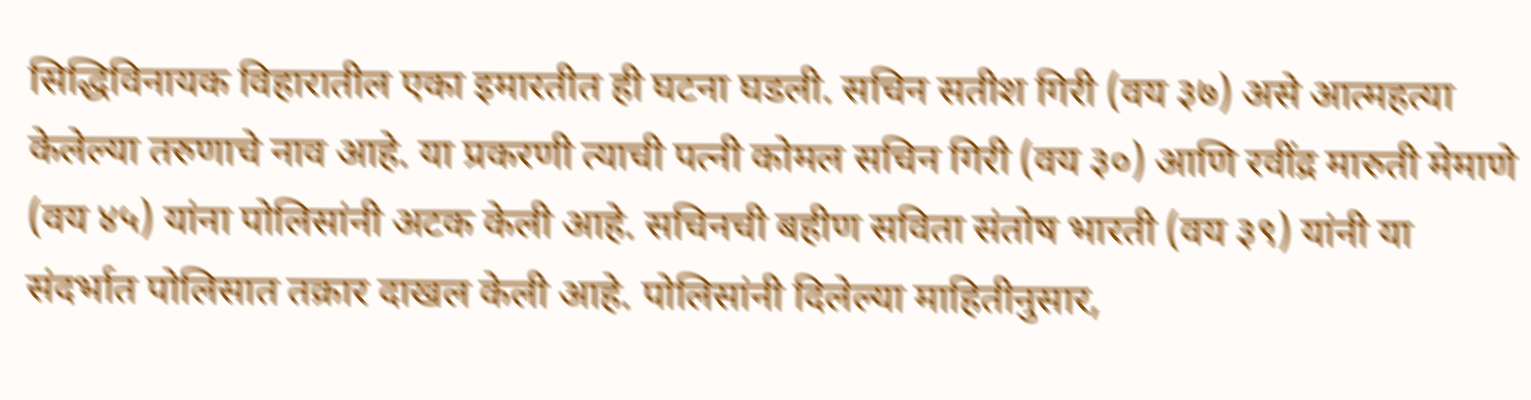सिद्धिविनायक विहारातील एका इमारतीत ही घटना घडली. सचिन सतीश गिरी (वय ३७) असे आत्महत्या केलेल्या तरुणाचे नाव आहे. या प्रकरणी त्याची पत्नी कोमल सचिन गिरी (वय ३०) आणि रवींद्र मारुती मेमाणे (वय ४५) यांना पोलिसांनी अटक केली आहे. सचिनची बहीण सविता संतोष भारती (वय ३९) यांनी या संदर्भात पोलिसात तक्रार दाखल केली आहे. पोलिसांनी दिलेल्या माहितीनुसार,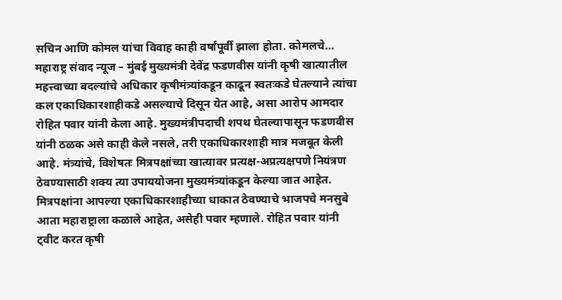सचिन आणि कोमल यांचा विवाह काही वर्षांपूर्वी झाला होता. कोमलचे…
महाराष्ट्र संवाद न्यूज – मुंबई मुख्यमंत्री देवेंद्र फडणवीस यांनी कृषी खात्यातील महत्त्वाच्या बदल्यांचे अधिकार कृषीमंत्र्यांकडून काढून स्वतःकडे घेतल्याने त्यांचा कल एकाधिकारशाहीकडे असल्याचे दिसून येत आहे, असा आरोप आमदार रोहित पवार यांनी केला आहे. मुख्यमंत्रीपदाची शपथ घेतल्यापासून फडणवीस यांनी ठळक असे काही केले नसले, तरी एकाधिकारशाही मात्र मजबूत केली आहे. मंत्र्यांचे, विशेषतः मित्रपक्षांच्या खात्यावर प्रत्यक्ष-अप्रत्यक्षपणे नियंत्रण ठेवण्यासाठी शक्य त्या उपाययोजना मुख्यमंत्र्यांकडून केल्या जात आहेत. मित्रपक्षांना आपल्या एकाधिकारशाहीच्या धाकात ठेवण्याचे भाजपचे मनसुबे आता महाराष्ट्राला कळाले आहेत, असेही पवार म्हणाले. रोहित पवार यांनी ट्वीट करत कृषी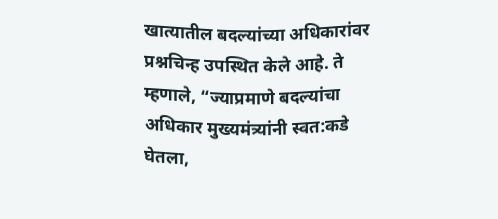खात्यातील बदल्यांच्या अधिकारांवर प्रश्नचिन्ह उपस्थित केले आहे. ते म्हणाले, “ज्याप्रमाणे बदल्यांचा अधिकार मुख्यमंत्र्यांनी स्वत:कडे घेतला,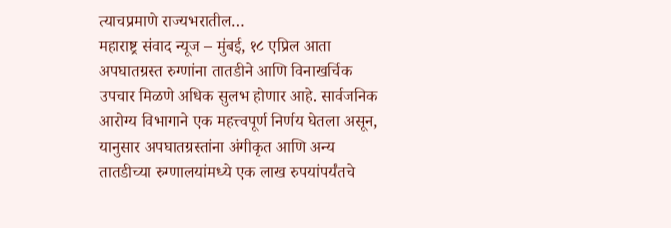त्याचप्रमाणे राज्यभरातील…
महाराष्ट्र संवाद न्यूज – मुंबई, १८ एप्रिल आता अपघातग्रस्त रुग्णांना तातडीने आणि विनाखर्चिक उपचार मिळणे अधिक सुलभ होणार आहे. सार्वजनिक आरोग्य विभागाने एक महत्त्वपूर्ण निर्णय घेतला असून, यानुसार अपघातग्रस्तांना अंगीकृत आणि अन्य तातडीच्या रुग्णालयांमध्ये एक लाख रुपयांपर्यंतचे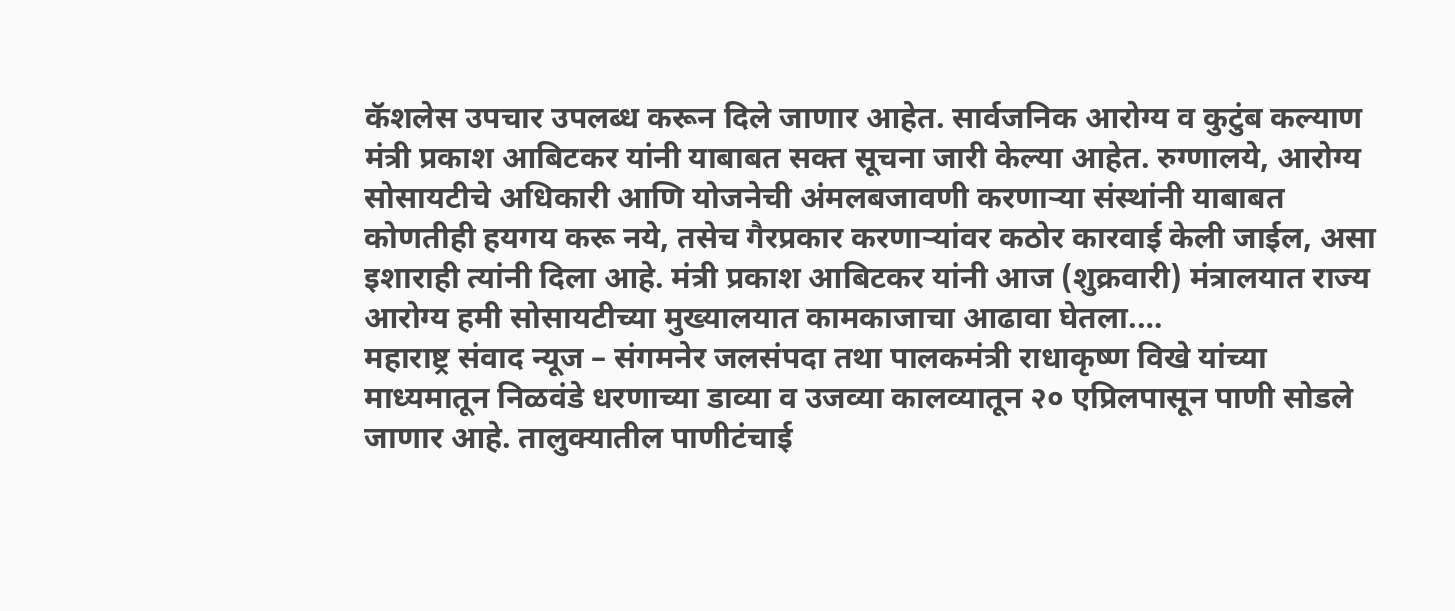कॅशलेस उपचार उपलब्ध करून दिले जाणार आहेत. सार्वजनिक आरोग्य व कुटुंब कल्याण मंत्री प्रकाश आबिटकर यांनी याबाबत सक्त सूचना जारी केल्या आहेत. रुग्णालये, आरोग्य सोसायटीचे अधिकारी आणि योजनेची अंमलबजावणी करणाऱ्या संस्थांनी याबाबत कोणतीही हयगय करू नये, तसेच गैरप्रकार करणाऱ्यांवर कठोर कारवाई केली जाईल, असा इशाराही त्यांनी दिला आहे. मंत्री प्रकाश आबिटकर यांनी आज (शुक्रवारी) मंत्रालयात राज्य आरोग्य हमी सोसायटीच्या मुख्यालयात कामकाजाचा आढावा घेतला.…
महाराष्ट्र संवाद न्यूज – संगमनेर जलसंपदा तथा पालकमंत्री राधाकृष्ण विखे यांच्या माध्यमातून निळवंडे धरणाच्या डाव्या व उजव्या कालव्यातून २० एप्रिलपासून पाणी सोडले जाणार आहे. तालुक्यातील पाणीटंचाई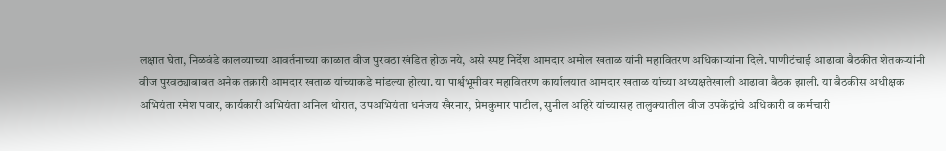लक्षात घेता, निळवंडे कालव्याच्या आवर्तनाच्या काळात वीज पुरवठा खंडित होऊ नये, असे स्पष्ट निर्देश आमदार अमोल खताळ यांनी महावितरण अधिकाऱ्यांना दिले. पाणीटंचाई आढावा बैठकीत शेतकऱ्यांनी वीज पुरवठ्याबाबत अनेक तक्रारी आमदार खताळ यांच्याकडे मांडल्या होत्या. या पार्श्वभूमीवर महावितरण कार्यालयात आमदार खताळ यांच्या अध्यक्षतेखाली आढावा बैठक झाली. या बैठकीस अधीक्षक अभियंता रमेश पवार, कार्यकारी अभियंता अनिल थोरात, उपअभियंता धनंजय खैरनार, प्रेमकुमार पाटील, सुनील अहिरे यांच्यासह तालुक्यातील वीज उपकेंद्रांचे अधिकारी व कर्मचारी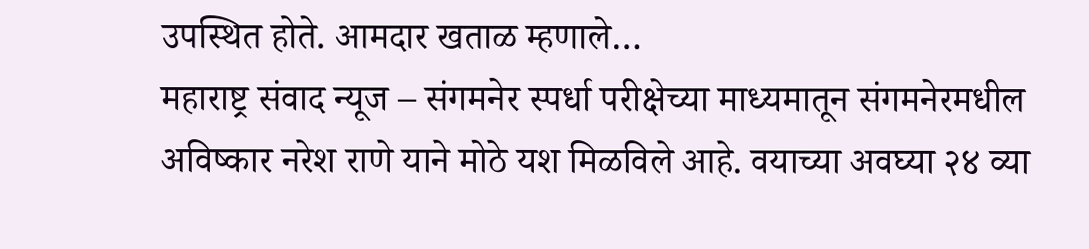उपस्थित होते. आमदार खताळ म्हणाले…
महाराष्ट्र संवाद न्यूज – संगमनेर स्पर्धा परीक्षेच्या माध्यमातून संगमनेरमधील अविष्कार नरेश राणे याने मोठे यश मिळविले आहे. वयाच्या अवघ्या २४ व्या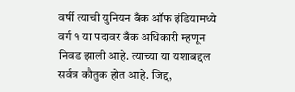वर्षी त्याची युनियन बँक ऑफ इंडियामध्ये वर्ग १ या पदावर बँक अधिकारी म्हणून निवड झाली आहे. त्याच्या या यशाबद्दल सर्वत्र कौतुक होत आहे. जिद्द,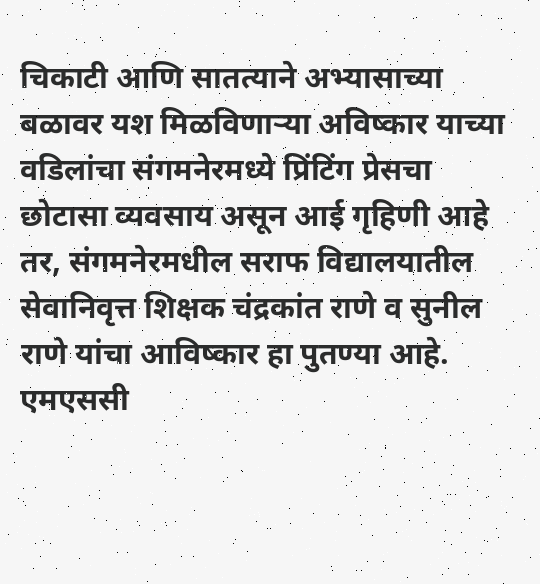चिकाटी आणि सातत्याने अभ्यासाच्या बळावर यश मिळविणाऱ्या अविष्कार याच्या वडिलांचा संगमनेरमध्ये प्रिंटिंग प्रेसचा छोटासा व्यवसाय असून आई गृहिणी आहे तर, संगमनेरमधील सराफ विद्यालयातील सेवानिवृत्त शिक्षक चंद्रकांत राणे व सुनील राणे यांचा आविष्कार हा पुतण्या आहे. एमएससी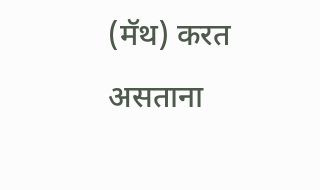(मॅथ) करत असताना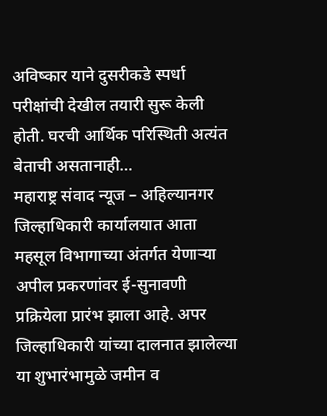अविष्कार याने दुसरीकडे स्पर्धा परीक्षांची देखील तयारी सुरू केली होती. घरची आर्थिक परिस्थिती अत्यंत बेताची असतानाही…
महाराष्ट्र संवाद न्यूज – अहिल्यानगर जिल्हाधिकारी कार्यालयात आता महसूल विभागाच्या अंतर्गत येणाऱ्या अपील प्रकरणांवर ई-सुनावणी प्रक्रियेला प्रारंभ झाला आहे. अपर जिल्हाधिकारी यांच्या दालनात झालेल्या या शुभारंभामुळे जमीन व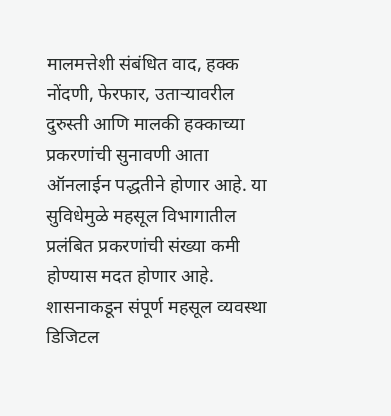मालमत्तेशी संबंधित वाद, हक्क नोंदणी, फेरफार, उताऱ्यावरील दुरुस्ती आणि मालकी हक्काच्या प्रकरणांची सुनावणी आता ऑनलाईन पद्धतीने होणार आहे. या सुविधेमुळे महसूल विभागातील प्रलंबित प्रकरणांची संख्या कमी होण्यास मदत होणार आहे. शासनाकडून संपूर्ण महसूल व्यवस्था डिजिटल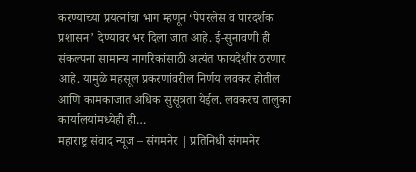करण्याच्या प्रयत्नांचा भाग म्हणून ‘पेपरलेस व पारदर्शक प्रशासन’ देण्यावर भर दिला जात आहे. ई-सुनावणी ही संकल्पना सामान्य नागरिकांसाठी अत्यंत फायदेशीर ठरणार आहे. यामुळे महसूल प्रकरणांवरील निर्णय लवकर होतील आणि कामकाजात अधिक सुसूत्रता येईल. लवकरच तालुका कार्यालयांमध्येही ही…
महाराष्ट्र संवाद न्यूज – संगमनेर | प्रतिनिधी संगमनेर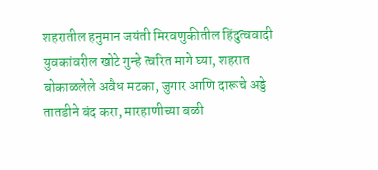शहरातील हनुमान जयंती मिरवणुकीतील हिंदुत्ववादी युवकांवरील खोटे गुन्हे त्वरित मागे घ्या, शहरात बोकाळलेले अवैध मटका, जुगार आणि दारूचे अड्डे तातडीने बंद करा, मारहाणीच्या बळी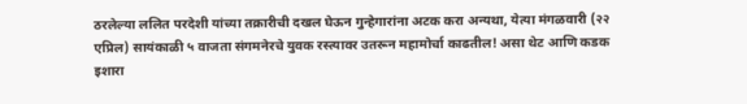ठरलेल्या ललित परदेशी यांच्या तक्रारीची दखल घेऊन गुन्हेगारांना अटक करा अन्यथा, येत्या मंगळवारी (२२ एप्रिल) सायंकाळी ५ वाजता संगमनेरचे युवक रस्त्यावर उतरून महामोर्चा काढतील! असा थेट आणि कडक इशारा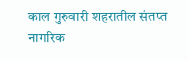काल गुरुवारी शहरातील संतप्त नागरिक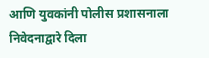आणि युवकांनी पोलीस प्रशासनाला निवेदनाद्वारे दिला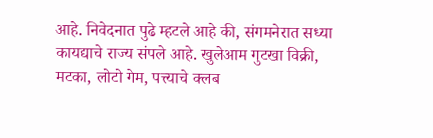आहे. निवेदनात पुढे म्हटले आहे की, संगमनेरात सध्या कायद्याचे राज्य संपले आहे. खुलेआम गुटखा विक्री, मटका, लोटो गेम, पत्त्याचे क्लब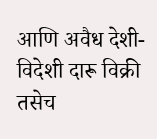आणि अवैध देशी-विदेशी दारू विक्री तसेच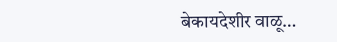बेकायदेशीर वाळू…